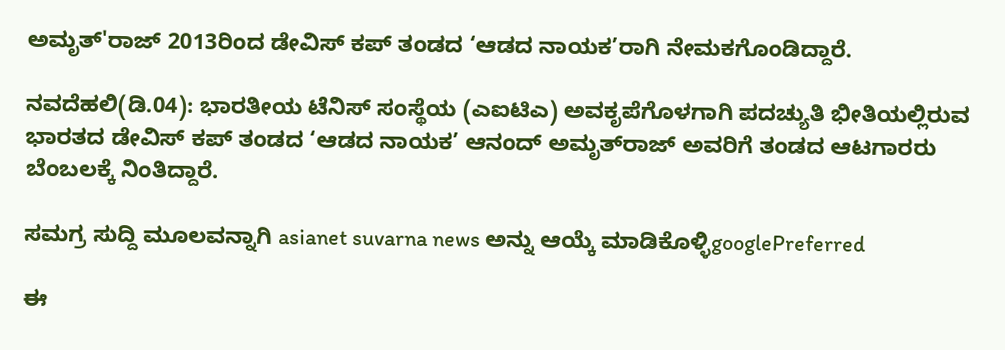ಅಮೃತ್'ರಾಜ್ 2013ರಿಂದ ಡೇವಿಸ್ ಕಪ್ ತಂಡದ ‘ಆಡದ ನಾಯಕ’ರಾಗಿ ನೇಮಕಗೊಂಡಿದ್ದಾರೆ.

ನವದೆಹಲಿ(ಡಿ.04): ಭಾರತೀಯ ಟೆನಿಸ್ ಸಂಸ್ಥೆಯ (ಎಐಟಿಎ) ಅವಕೃಪೆಗೊಳಗಾಗಿ ಪದಚ್ಯುತಿ ಭೀತಿಯಲ್ಲಿರುವ ಭಾರತದ ಡೇವಿಸ್ ಕಪ್ ತಂಡದ ‘ಆಡದ ನಾಯಕ’ ಆನಂದ್ ಅಮೃತ್‌ರಾಜ್ ಅವರಿಗೆ ತಂಡದ ಆಟಗಾರರು ಬೆಂಬಲಕ್ಕೆ ನಿಂತಿದ್ದಾರೆ.

ಸಮಗ್ರ ಸುದ್ದಿ ಮೂಲವನ್ನಾಗಿ asianet suvarna news ಅನ್ನು ಆಯ್ಕೆ ಮಾಡಿಕೊಳ್ಳಿgooglePreferred

ಈ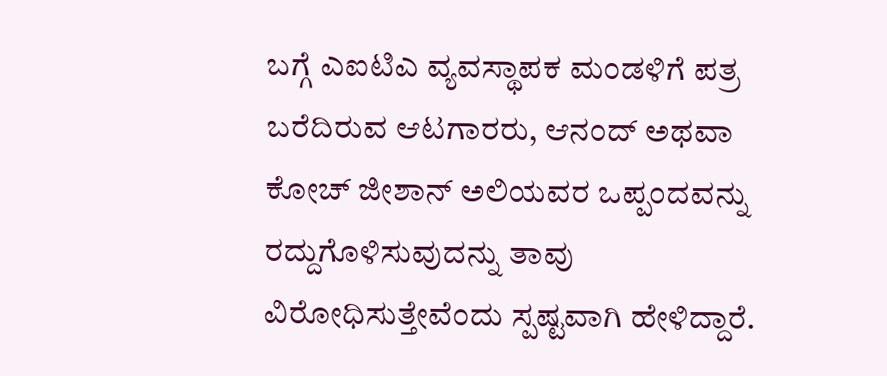ಬಗ್ಗೆ ಎಐಟಿಎ ವ್ಯವಸ್ಥಾಪಕ ಮಂಡಳಿಗೆ ಪತ್ರ ಬರೆದಿರುವ ಆಟಗಾರರು, ಆನಂದ್ ಅಥವಾ ಕೋಚ್ ಜೀಶಾನ್ ಅಲಿಯವರ ಒಪ್ಪಂದವನ್ನು ರದ್ದುಗೊಳಿಸುವುದನ್ನು ತಾವು ವಿರೋಧಿಸುತ್ತೇವೆಂದು ಸ್ಪಷ್ಟವಾಗಿ ಹೇಳಿದ್ದಾರೆ.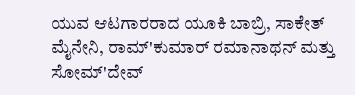ಯುವ ಆಟಗಾರರಾದ ಯೂಕಿ ಬಾಬ್ರಿ, ಸಾಕೇತ್ ಮೈನೇನಿ, ರಾಮ್'ಕುಮಾರ್ ರಮಾನಾಥನ್ ಮತ್ತು ಸೋಮ್'ದೇವ್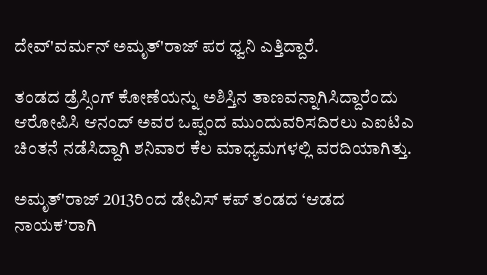ದೇವ್'ವರ್ಮನ್ ಅಮೃತ್'ರಾಜ್ ಪರ ಧ್ವನಿ ಎತ್ತಿದ್ದಾರೆ.

ತಂಡದ ಡ್ರೆಸ್ಸಿಂಗ್ ಕೋಣೆಯನ್ನು ಅಶಿಸ್ತಿನ ತಾಣವನ್ನಾಗಿಸಿದ್ದಾರೆಂದು ಆರೋಪಿಸಿ ಆನಂದ್ ಅವರ ಒಪ್ಪಂದ ಮುಂದುವರಿಸದಿರಲು ಎಐಟಿಎ ಚಿಂತನೆ ನಡೆಸಿದ್ದಾಗಿ ಶನಿವಾರ ಕೆಲ ಮಾಧ್ಯಮಗಳಲ್ಲಿ ವರದಿಯಾಗಿತ್ತು.

ಅಮೃತ್'ರಾಜ್ 2013ರಿಂದ ಡೇವಿಸ್ ಕಪ್ ತಂಡದ ‘ಆಡದ ನಾಯಕ’ರಾಗಿ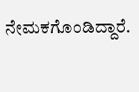ನೇಮಕಗೊಂಡಿದ್ದಾರೆ.